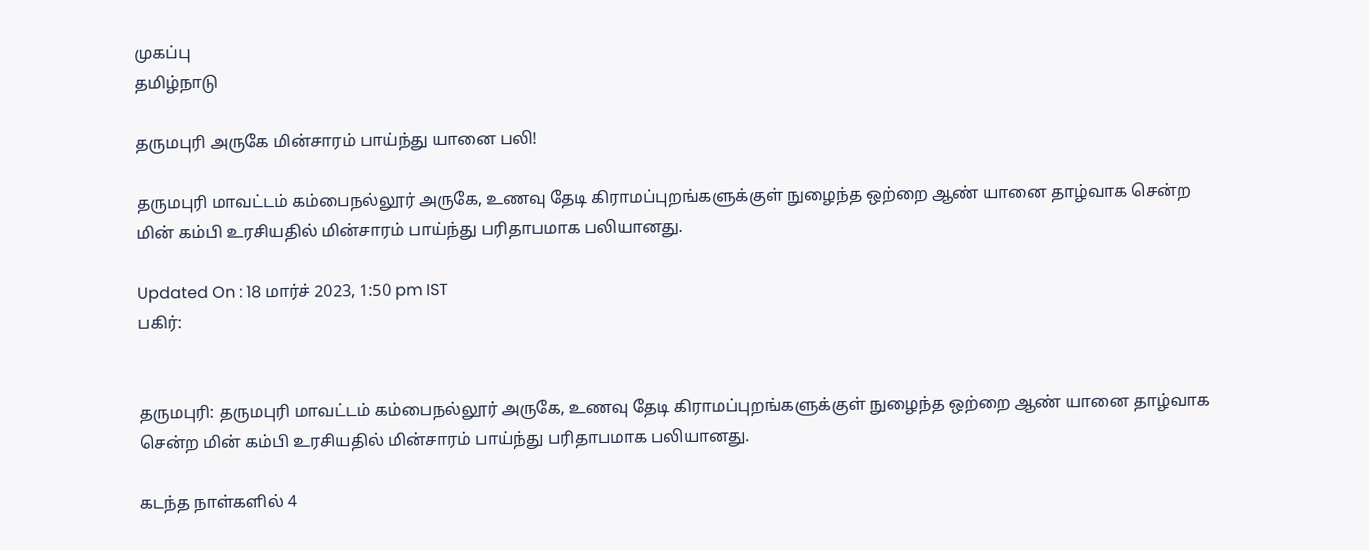முகப்பு
தமிழ்நாடு

தருமபுரி அருகே மின்சாரம் பாய்ந்து யானை பலி!

தருமபுரி மாவட்டம் கம்பைநல்லூர் அருகே, உணவு தேடி கிராமப்புறங்களுக்குள் நுழைந்த ஒற்றை ஆண் யானை தாழ்வாக சென்ற மின் கம்பி உரசியதில் மின்சாரம் பாய்ந்து பரிதாபமாக பலியானது.

Updated On : 18 மார்ச் 2023, 1:50 pm IST
பகிர்:


தருமபுரி: தருமபுரி மாவட்டம் கம்பைநல்லூர் அருகே, உணவு தேடி கிராமப்புறங்களுக்குள் நுழைந்த ஒற்றை ஆண் யானை தாழ்வாக சென்ற மின் கம்பி உரசியதில் மின்சாரம் பாய்ந்து பரிதாபமாக பலியானது.

கடந்த நாள்களில் 4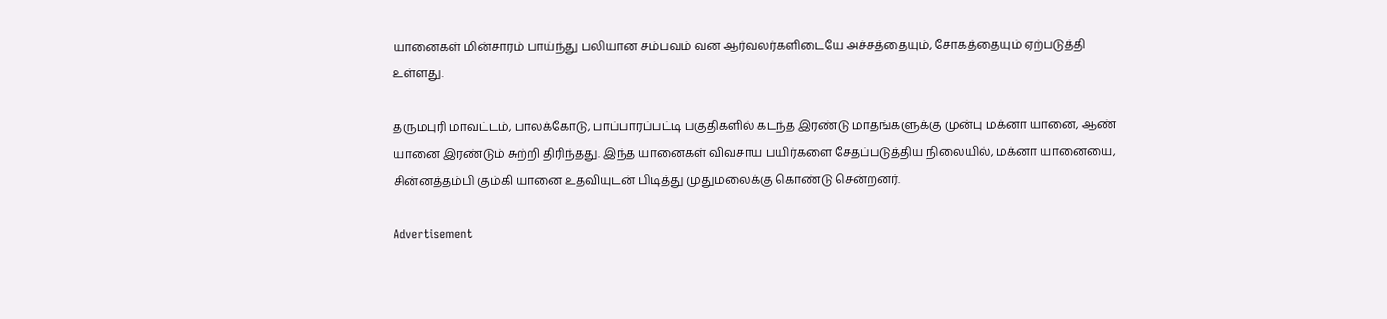யானைகள் மின்சாரம் பாய்ந்து பலியான சம்பவம் வன ஆர்வலர்களிடையே அச்சத்தையும், சோகத்தையும் ஏற்படுத்தி உள்ளது.

தருமபுரி மாவட்டம், பாலக்கோடு, பாப்பாரப்பட்டி பகுதிகளில் கடந்த இரண்டு மாதங்களுக்கு முன்பு மக்னா யானை, ஆண் யானை இரண்டும் சுற்றி திரிந்தது. இந்த யானைகள் விவசாய பயிர்களை சேதப்படுத்திய நிலையில், மக்னா யானையை, சின்னத்தம்பி கும்கி யானை உதவியுடன் பிடித்து முதுமலைக்கு கொண்டு சென்றனர்.

Advertisement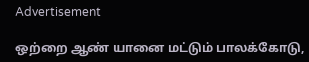Advertisement

ஒற்றை ஆண் யானை மட்டும் பாலக்கோடு,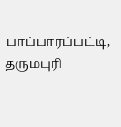பாப்பாரப்பட்டி, தருமபுரி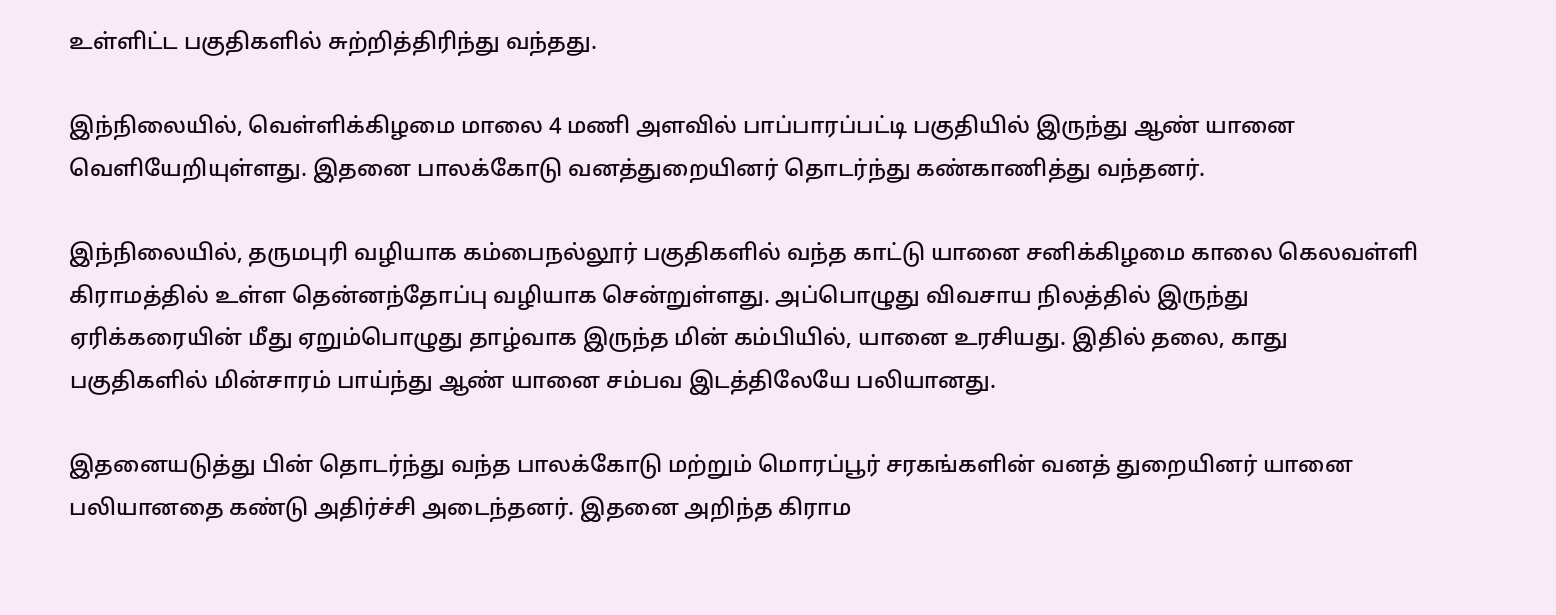உள்ளிட்ட பகுதிகளில் சுற்றித்திரிந்து வந்தது.

இந்நிலையில், வெள்ளிக்கிழமை மாலை 4 மணி அளவில் பாப்பாரப்பட்டி பகுதியில் இருந்து ஆண் யானை வெளியேறியுள்ளது. இதனை பாலக்கோடு வனத்துறையினர் தொடர்ந்து கண்காணித்து வந்தனர்.

இந்நிலையில், தருமபுரி வழியாக கம்பைநல்லூர் பகுதிகளில் வந்த காட்டு யானை சனிக்கிழமை காலை கெலவள்ளி கிராமத்தில் உள்ள தென்னந்தோப்பு வழியாக சென்றுள்ளது. அப்பொழுது விவசாய நிலத்தில் இருந்து ஏரிக்கரையின் மீது ஏறும்பொழுது தாழ்வாக இருந்த மின் கம்பியில், யானை உரசியது. இதில் தலை, காது பகுதிகளில் மின்சாரம் பாய்ந்து ஆண் யானை சம்பவ இடத்திலேயே பலியானது.

இதனையடுத்து பின் தொடர்ந்து வந்த பாலக்கோடு மற்றும் மொரப்பூர் சரகங்களின் வனத் துறையினர் யானை பலியானதை கண்டு அதிர்ச்சி அடைந்தனர். இதனை அறிந்த கிராம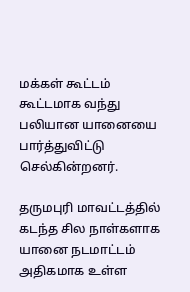மக்கள் கூட்டம் கூட்டமாக வந்து பலியான யானையை பார்த்துவிட்டு செல்கின்றனர்.

தருமபுரி மாவட்டத்தில் கடந்த சில நாள்களாக யானை நடமாட்டம் அதிகமாக உள்ள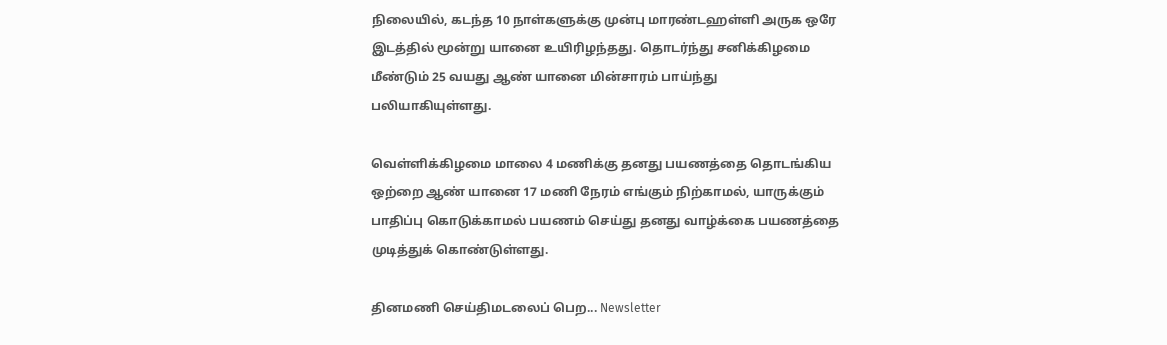நிலையில், கடந்த 10 நாள்களுக்கு முன்பு மாரண்டஹள்ளி அருக ஒரே இடத்தில் மூன்று யானை உயிரிழந்தது. தொடர்ந்து சனிக்கிழமை மீண்டும் 25 வயது ஆண் யானை மின்சாரம் பாய்ந்து  பலியாகியுள்ளது.

வெள்ளிக்கிழமை மாலை 4 மணிக்கு தனது பயணத்தை தொடங்கிய ஒற்றை ஆண் யானை 17 மணி நேரம் எங்கும் நிற்காமல், யாருக்கும் பாதிப்பு கொடுக்காமல் பயணம் செய்து தனது வாழ்க்கை பயணத்தை முடித்துக் கொண்டுள்ளது.

தினமணி செய்திமடலைப் பெற... Newsletter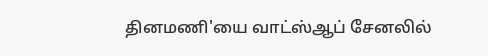தினமணி'யை வாட்ஸ்ஆப் சேனலில்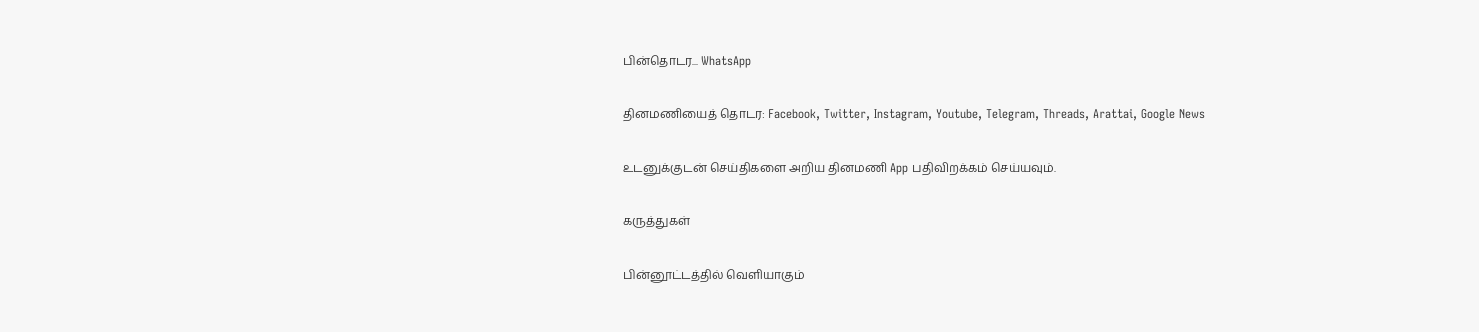பின்தொடர... WhatsApp

தினமணியைத் தொடர: Facebook, Twitter, Instagram, Youtube, Telegram, Threads, Arattai, Google News

உடனுக்குடன் செய்திகளை அறிய தினமணி App பதிவிறக்கம் செய்யவும்.

கருத்துகள்

பின்னூட்டத்தில் வெளியாகும்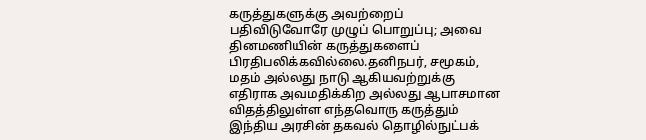கருத்துகளுக்கு அவற்றைப் பதிவிடுவோரே முழுப் பொறுப்பு; அவை தினமணியின் கருத்துகளைப் பிரதிபலிக்கவில்லை.தனிநபர், சமூகம், மதம் அல்லது நாடு ஆகியவற்றுக்கு எதிராக அவமதிக்கிற அல்லது ஆபாசமான விதத்திலுள்ள எந்தவொரு கருத்தும் இந்திய அரசின் தகவல் தொழில்நுட்பக்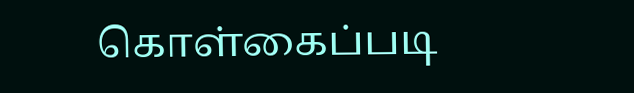கொள்கைப்படி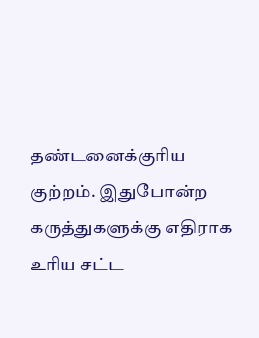தண்டனைக்குரிய குற்றம். இதுபோன்ற கருத்துகளுக்கு எதிராக உரிய சட்ட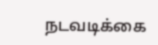நடவடிக்கை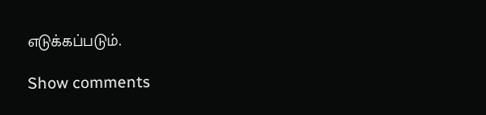எடுக்கப்படும்.

Show comments